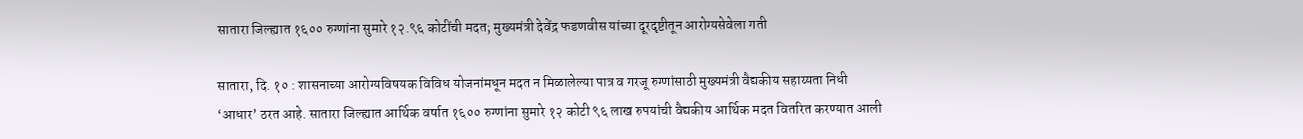सातारा जिल्ह्यात १६०० रुग्णांना सुमारे १२.९६ कोटींची मदत; मुख्यमंत्री देवेंद्र फडणवीस यांच्या दूरदृष्टीतून आरोग्यसेवेला गती

सातारा, दि. १० : शासनाच्या आरोग्यविषयक विविध योजनांमधून मदत न मिळालेल्या पात्र व गरजू रुग्णांसाठी मुख्यमंत्री वैद्यकीय सहाय्यता निधी ‘आधार’ ठरत आहे. सातारा जिल्ह्यात आर्थिक वर्षात १६०० रुग्णांना सुमारे १२ कोटी ९६ लाख रुपयांची वैद्यकीय आर्थिक मदत वितरित करण्यात आली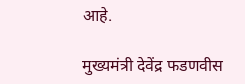आहे.

मुख्यमंत्री देवेंद्र फडणवीस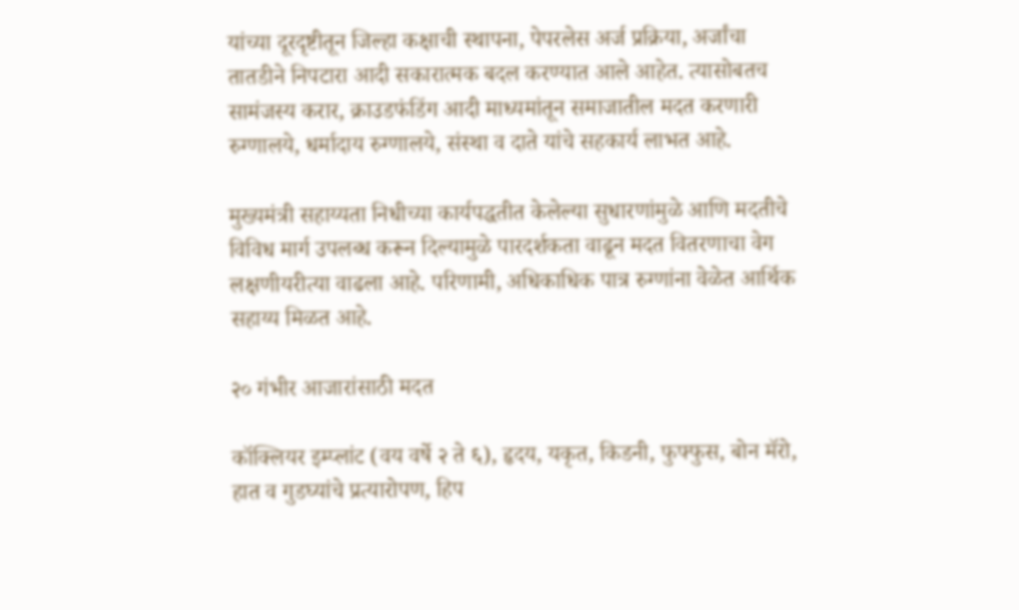यांच्या दूरदृष्टीतून जिल्हा कक्षाची स्थापना, पेपरलेस अर्ज प्रक्रिया, अर्जांचा तातडीने निपटारा आदी सकारात्मक बदल करण्यात आले आहेत. त्यासोबतच सामंजस्य करार, क्राउडफंडिंग आदी माध्यमांतून समाजातील मदत करणारी रुग्णालये, धर्मादाय रुग्णालये, संस्था व दाते यांचे सहकार्य लाभत आहे.

मुख्यमंत्री सहाय्यता निधीच्या कार्यपद्धतीत केलेल्या सुधारणांमुळे आणि मदतीचे विविध मार्ग उपलब्ध करून दिल्यामुळे पारदर्शकता वाढून मदत वितरणाचा वेग लक्षणीयरीत्या वाढला आहे. परिणामी, अधिकाधिक पात्र रुग्णांना वेळेत आर्थिक सहाय्य मिळत आहे.

२० गंभीर आजारांसाठी मदत

कॉक्लियर इम्प्लांट (वय वर्षे २ ते ६), हृदय, यकृत, किडनी, फुफ्फुस, बोन मॅरो, हात व गुडघ्यांचे प्रत्यारोपण, हिप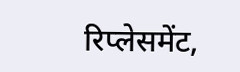रिप्लेसमेंट,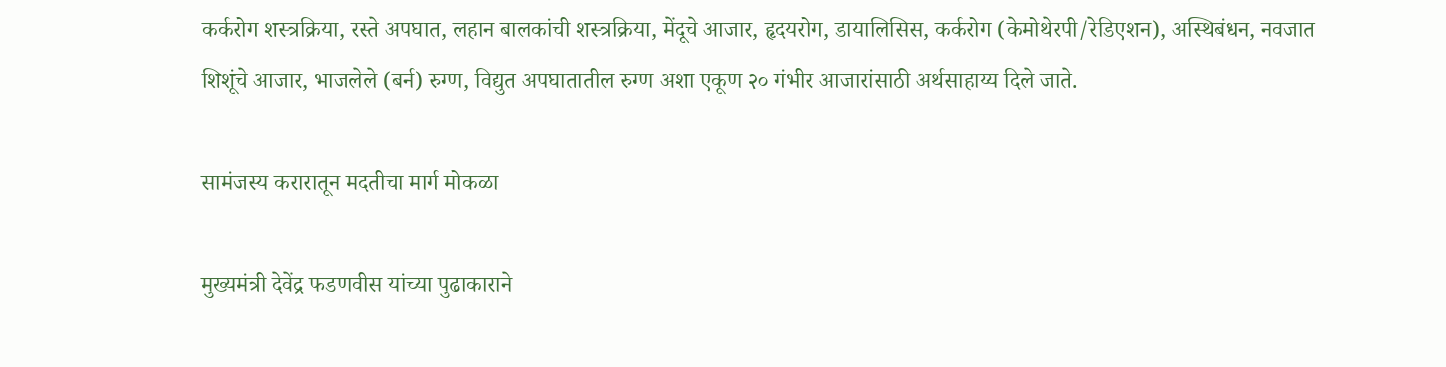कर्करोग शस्त्रक्रिया, रस्ते अपघात, लहान बालकांची शस्त्रक्रिया, मेंदूचे आजार, हृदयरोग, डायालिसिस, कर्करोग (केमोथेरपी/रेडिएशन), अस्थिबंधन, नवजात शिशूंचे आजार, भाजलेले (बर्न) रुग्ण, विद्युत अपघातातील रुग्ण अशा एकूण २० गंभीर आजारांसाठी अर्थसाहाय्य दिले जाते.

सामंजस्य करारातून मदतीचा मार्ग मोकळा

मुख्यमंत्री देवेंद्र फडणवीस यांच्या पुढाकाराने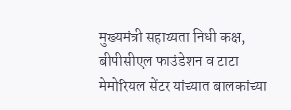मुख्यमंत्री सहाय्यता निधी कक्ष, बीपीसीएल फाउंडेशन व टाटा मेमोरियल सेंटर यांच्यात बालकांच्या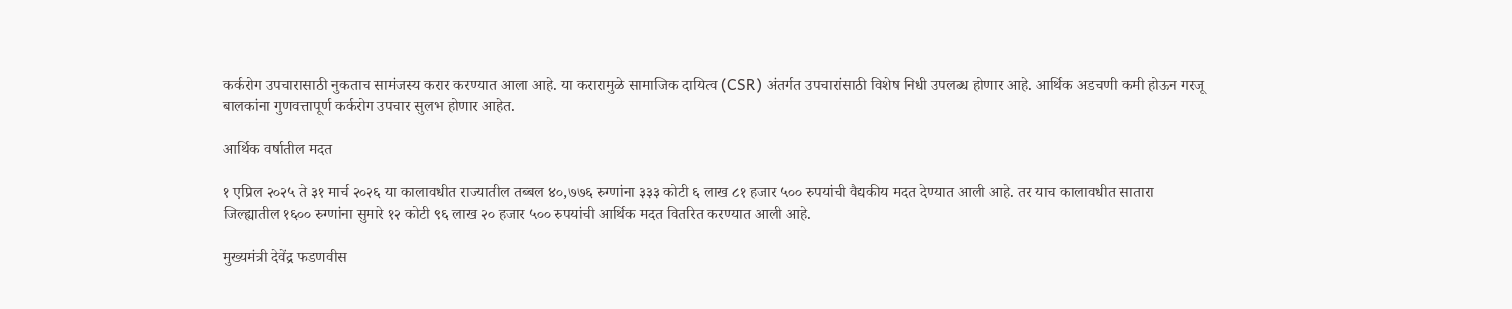कर्करोग उपचारासाठी नुकताच सामंजस्य करार करण्यात आला आहे. या करारामुळे सामाजिक दायित्व (CSR) अंतर्गत उपचारांसाठी विशेष निधी उपलब्ध होणार आहे. आर्थिक अडचणी कमी होऊन गरजू बालकांना गुणवत्तापूर्ण कर्करोग उपचार सुलभ होणार आहेत.

आर्थिक वर्षातील मदत

१ एप्रिल २०२५ ते ३१ मार्च २०२६ या कालावधीत राज्यातील तब्बल ४०,७७६ रुग्णांना ३३३ कोटी ६ लाख ८१ हजार ५०० रुपयांची वैद्यकीय मदत देण्यात आली आहे. तर याच कालावधीत सातारा जिल्ह्यातील १६०० रुग्णांना सुमारे १२ कोटी ९६ लाख २० हजार ५०० रुपयांची आर्थिक मदत वितरित करण्यात आली आहे.

मुख्यमंत्री देवेंद्र फडणवीस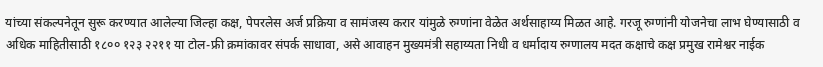यांच्या संकल्पनेतून सुरू करण्यात आलेल्या जिल्हा कक्ष, पेपरलेस अर्ज प्रक्रिया व सामंजस्य करार यांमुळे रुग्णांना वेळेत अर्थसाहाय्य मिळत आहे. गरजू रुग्णांनी योजनेचा लाभ घेण्यासाठी व अधिक माहितीसाठी १८०० १२३ २२११ या टोल-फ्री क्रमांकावर संपर्क साधावा, असे आवाहन मुख्यमंत्री सहाय्यता निधी व धर्मादाय रुग्णालय मदत कक्षाचे कक्ष प्रमुख रामेश्वर नाईक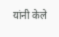यांनी केले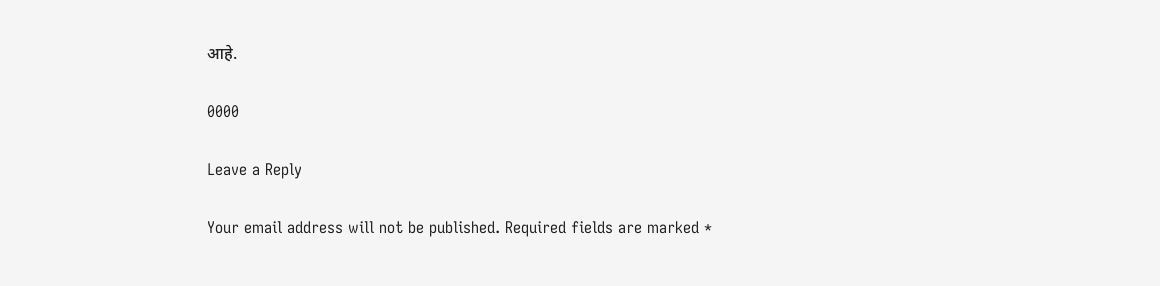आहे.

0000

Leave a Reply

Your email address will not be published. Required fields are marked *